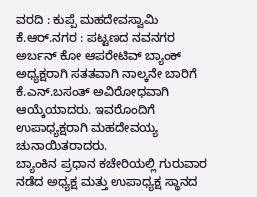ವರದಿ : ಕುಪ್ಪೆ ಮಹದೇವಸ್ವಾಮಿ
ಕೆ.ಆರ್.ನಗರ : ಪಟ್ಟಣದ ನವನಗರ ಅರ್ಬನ್ ಕೋ ಆಪರೇಟಿವ್ ಬ್ಯಾಂಕ್ ಅಧ್ಯಕ್ಷರಾಗಿ ಸತತವಾಗಿ ನಾಲ್ಕನೇ ಬಾರಿಗೆ ಕೆ.ಎನ್.ಬಸಂತ್ ಅವಿರೋಧವಾಗಿ ಆಯ್ಕೆಯಾದರು. ಇವರೊಂದಿಗೆ ಉಪಾಧ್ಯಕ್ಷರಾಗಿ ಮಹದೇವಯ್ಯ ಚುನಾಯಿತರಾದರು.
ಬ್ಯಾಂಕಿನ ಪ್ರಧಾನ ಕಚೇರಿಯಲ್ಲಿ ಗುರುವಾರ ನಡೆದ ಅಧ್ಯಕ್ಷ ಮತ್ತು ಉಪಾಧ್ಯಕ್ಷ ಸ್ಥಾನದ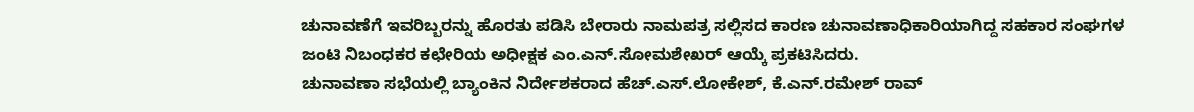ಚುನಾವಣೆಗೆ ಇವರಿಬ್ಬರನ್ನು ಹೊರತು ಪಡಿಸಿ ಬೇರಾರು ನಾಮಪತ್ರ ಸಲ್ಲಿಸದ ಕಾರಣ ಚುನಾವಣಾಧಿಕಾರಿಯಾಗಿದ್ದ ಸಹಕಾರ ಸಂಘಗಳ ಜಂಟಿ ನಿಬಂಧಕರ ಕಛೇರಿಯ ಅಧೀಕ್ಷಕ ಎಂ.ಎನ್.ಸೋಮಶೇಖರ್ ಆಯ್ಕೆ ಪ್ರಕಟಿಸಿದರು.
ಚುನಾವಣಾ ಸಭೆಯಲ್ಲಿ ಬ್ಯಾಂಕಿನ ನಿರ್ದೇಶಕರಾದ ಹೆಚ್.ಎಸ್.ಲೋಕೇಶ್, ಕೆ.ಎನ್.ರಮೇಶ್ ರಾವ್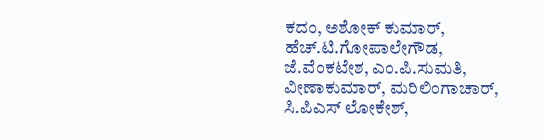ಕದಂ, ಅಶೋಕ್ ಕುಮಾರ್, ಹೆಚ್.ಟಿ.ಗೋಪಾಲೇಗೌಡ, ಜೆ.ವೆಂಕಟೇಶ, ಎಂ.ಪಿ.ಸುಮತಿ, ವೀಣಾಕುಮಾರ್, ಮರಿಲಿಂಗಾಚಾರ್, ಸಿ.ಪಿಎಸ್ ಲೋಕೇಶ್,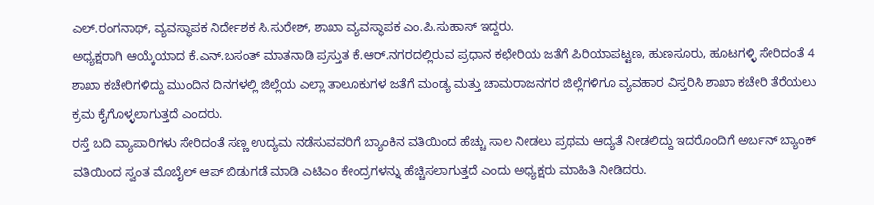ಎಲ್.ರಂಗನಾಥ್, ವ್ಯವಸ್ಥಾಪಕ ನಿರ್ದೇಶಕ ಸಿ.ಸುರೇಶ್, ಶಾಖಾ ವ್ಯವಸ್ಥಾಪಕ ಎಂ.ಪಿ.ಸುಹಾಸ್ ಇದ್ದರು.
ಅಧ್ಯಕ್ಷರಾಗಿ ಆಯ್ಕೆಯಾದ ಕೆ.ಎನ್.ಬಸಂತ್ ಮಾತನಾಡಿ ಪ್ರಸ್ತುತ ಕೆ.ಆರ್.ನಗರದಲ್ಲಿರುವ ಪ್ರಧಾನ ಕಛೇರಿಯ ಜತೆಗೆ ಪಿರಿಯಾಪಟ್ಟಣ, ಹುಣಸೂರು, ಹೂಟಗಳ್ಳಿ ಸೇರಿದಂತೆ 4 ಶಾಖಾ ಕಚೇರಿಗಳಿದ್ದು ಮುಂದಿನ ದಿನಗಳಲ್ಲಿ ಜಿಲ್ಲೆಯ ಎಲ್ಲಾ ತಾಲೂಕುಗಳ ಜತೆಗೆ ಮಂಡ್ಯ ಮತ್ತು ಚಾಮರಾಜನಗರ ಜಿಲ್ಲೆಗಳಿಗೂ ವ್ಯವಹಾರ ವಿಸ್ತರಿಸಿ ಶಾಖಾ ಕಚೇರಿ ತೆರೆಯಲು ಕ್ರಮ ಕೈಗೊಳ್ಳಲಾಗುತ್ತದೆ ಎಂದರು.
ರಸ್ತೆ ಬದಿ ವ್ಯಾಪಾರಿಗಳು ಸೇರಿದಂತೆ ಸಣ್ಣ ಉದ್ಯಮ ನಡೆಸುವವರಿಗೆ ಬ್ಯಾಂಕಿನ ವತಿಯಿಂದ ಹೆಚ್ಚು ಸಾಲ ನೀಡಲು ಪ್ರಥಮ ಆದ್ಯತೆ ನೀಡಲಿದ್ದು ಇದರೊಂದಿಗೆ ಅರ್ಬನ್ ಬ್ಯಾಂಕ್ ವತಿಯಿಂದ ಸ್ವಂತ ಮೊಬೈಲ್ ಆಪ್ ಬಿಡುಗಡೆ ಮಾಡಿ ಎಟಿಎಂ ಕೇಂದ್ರಗಳನ್ನು ಹೆಚ್ಚಿಸಲಾಗುತ್ತದೆ ಎಂದು ಅಧ್ಯಕ್ಷರು ಮಾಹಿತಿ ನೀಡಿದರು.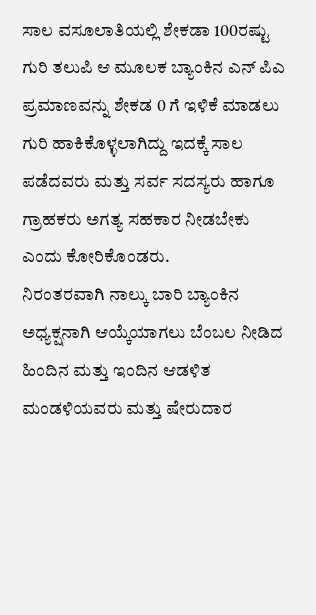ಸಾಲ ವಸೂಲಾತಿಯಲ್ಲಿ ಶೇಕಡಾ 100ರಷ್ಟು ಗುರಿ ತಲುಪಿ ಆ ಮೂಲಕ ಬ್ಯಾಂಕಿನ ಎನ್ ಪಿಎ ಪ್ರಮಾಣವನ್ನು ಶೇಕಡ 0 ಗೆ ಇಳಿಕೆ ಮಾಡಲು ಗುರಿ ಹಾಕಿಕೊಳ್ಳಲಾಗಿದ್ದು ಇದಕ್ಕೆ ಸಾಲ ಪಡೆದವರು ಮತ್ತು ಸರ್ವ ಸದಸ್ಯರು ಹಾಗೂ ಗ್ರಾಹಕರು ಅಗತ್ಯ ಸಹಕಾರ ನೀಡಬೇಕು ಎಂದು ಕೋರಿಕೊಂಡರು.
ನಿರಂತರವಾಗಿ ನಾಲ್ಕು ಬಾರಿ ಬ್ಯಾಂಕಿನ ಅಧ್ಯಕ್ಷನಾಗಿ ಆಯ್ಕೆಯಾಗಲು ಬೆಂಬಲ ನೀಡಿದ ಹಿಂದಿನ ಮತ್ತು ಇಂದಿನ ಆಡಳಿತ ಮಂಡಳಿಯವರು ಮತ್ತು ಷೇರುದಾರ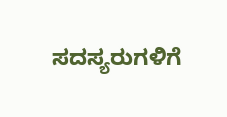ಸದಸ್ಯರುಗಳಿಗೆ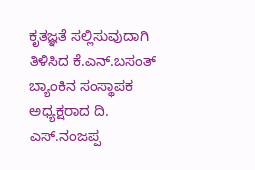ಕೃತಜ್ಞತೆ ಸಲ್ಲಿಸುವುದಾಗಿ ತಿಳಿಸಿದ ಕೆ.ಎನ್.ಬಸಂತ್ ಬ್ಯಾಂಕಿನ ಸಂಸ್ಥಾಪಕ ಅಧ್ಯಕ್ಷರಾದ ದಿ. ಎಸ್.ನಂಜಪ್ಪ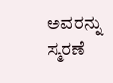ಅವರನ್ನು ಸ್ಮರಣೆ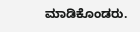ಮಾಡಿಕೊಂಡರು.